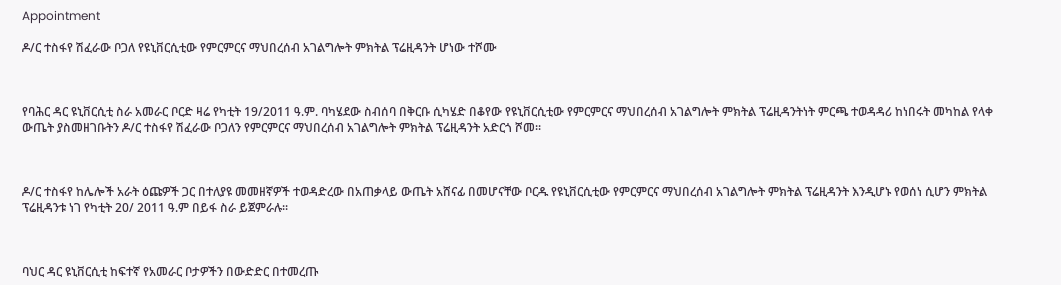Appointment

ዶ/ር ተስፋየ ሽፈራው ቦጋለ የዩኒቨርሲቲው የምርምርና ማህበረሰብ አገልግሎት ምክትል ፕሬዚዳንት ሆነው ተሾሙ



የባሕር ዳር ዩኒቨርሲቲ ስራ አመራር ቦርድ ዛሬ የካቲት 19/2011 ዓ.ም. ባካሄደው ስብሰባ በቅርቡ ሲካሄድ በቆየው የዩኒቨርሲቲው የምርምርና ማህበረሰብ አገልግሎት ምክትል ፕሬዚዳንትነት ምርጫ ተወዳዳሪ ከነበሩት መካከል የላቀ ውጤት ያስመዘገቡትን ዶ/ር ተስፋየ ሽፈራው ቦጋለን የምርምርና ማህበረሰብ አገልግሎት ምክትል ፕሬዚዳንት አድርጎ ሾመ፡፡



ዶ/ር ተስፋየ ከሌሎች አራት ዕጩዎች ጋር በተለያዩ መመዘኛዎች ተወዳድረው በአጠቃላይ ውጤት አሸናፊ በመሆናቸው ቦርዱ የዩኒቨርሲቲው የምርምርና ማህበረሰብ አገልግሎት ምክትል ፕሬዚዳንት እንዲሆኑ የወሰነ ሲሆን ምክትል ፕሬዚዳንቱ ነገ የካቲት 20/ 2011 ዓ.ም በይፋ ስራ ይጀምራሉ፡፡



ባህር ዳር ዩኒቨርሲቲ ከፍተኛ የአመራር ቦታዎችን በውድድር በተመረጡ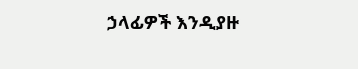ኃላፊዎች እንዲያዙ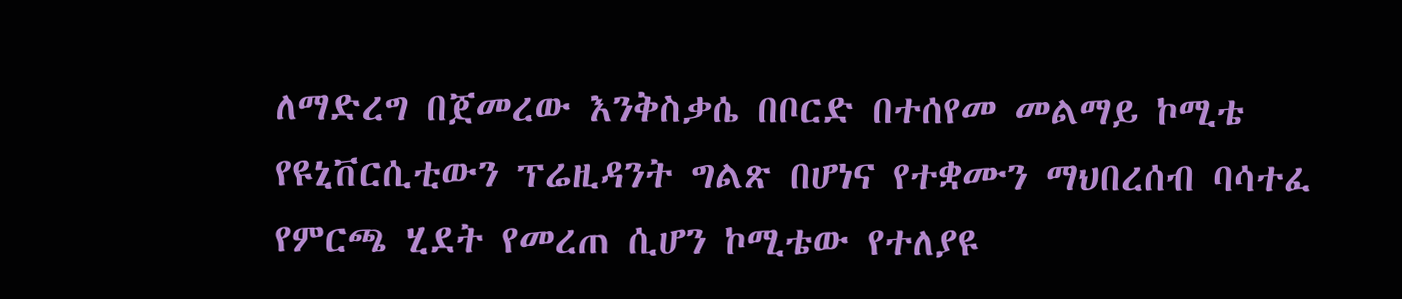ለማድረግ በጀመረው እንቅስቃሴ በቦርድ በተሰየመ መልማይ ኮሚቴ የዩኒቨርሲቲውን ፕሬዚዳንት ግልጽ በሆነና የተቋሙን ማህበረሰብ ባሳተፈ የምርጫ ሂደት የመረጠ ሲሆን ኮሚቴው የተለያዩ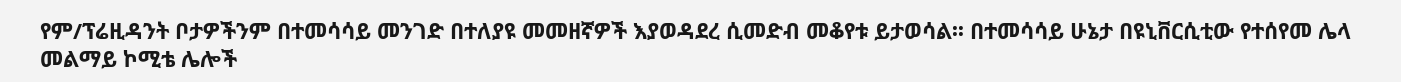የም/ፕሬዚዳንት ቦታዎችንም በተመሳሳይ መንገድ በተለያዩ መመዘኛዎች እያወዳደረ ሲመድብ መቆየቱ ይታወሳል፡፡ በተመሳሳይ ሁኔታ በዩኒቨርሲቲው የተሰየመ ሌላ መልማይ ኮሚቴ ሌሎች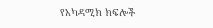የአካዳሚክ ክፍሎች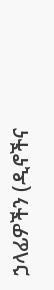ኃላፊዎችን (ዲኖችና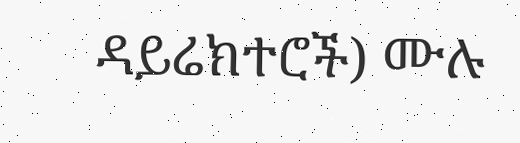ዳይሬክተሮች) ሙሉ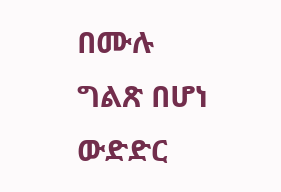በሙሉ ግልጽ በሆነ ውድድር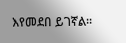እየመደበ ይገኛል፡፡